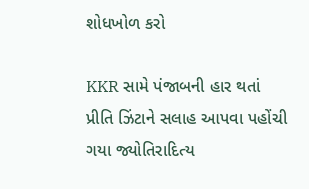શોધખોળ કરો

KKR સામે પંજાબની હાર થતાં પ્રીતિ ઝિંટાને સલાહ આપવા પહોંચી ગયા જ્યોતિરાદિત્ય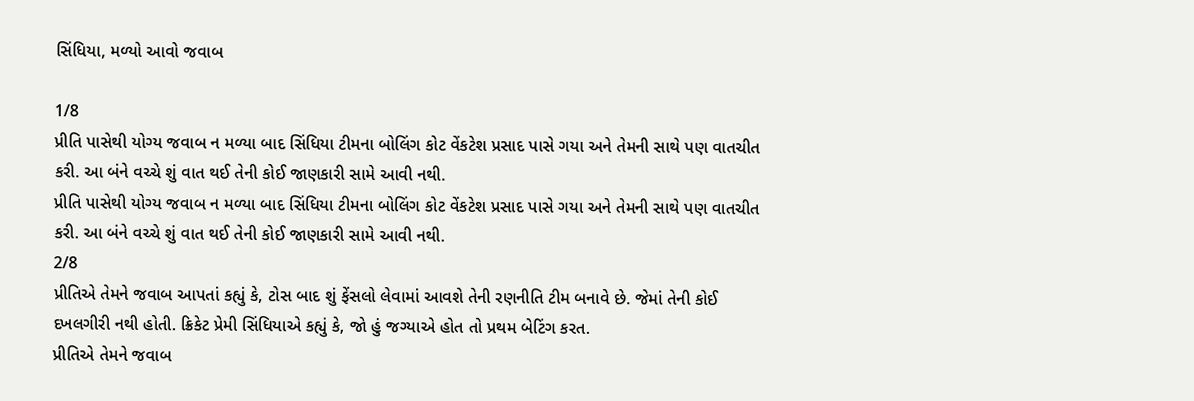સિંધિયા, મળ્યો આવો જવાબ

1/8
પ્રીતિ પાસેથી યોગ્ય જવાબ ન મળ્યા બાદ સિંધિયા ટીમના બોલિંગ કોટ વેંકટેશ પ્રસાદ પાસે ગયા અને તેમની સાથે પણ વાતચીત કરી. આ બંને વચ્ચે શું વાત થઈ તેની કોઈ જાણકારી સામે આવી નથી.
પ્રીતિ પાસેથી યોગ્ય જવાબ ન મળ્યા બાદ સિંધિયા ટીમના બોલિંગ કોટ વેંકટેશ પ્રસાદ પાસે ગયા અને તેમની સાથે પણ વાતચીત કરી. આ બંને વચ્ચે શું વાત થઈ તેની કોઈ જાણકારી સામે આવી નથી.
2/8
પ્રીતિએ તેમને જવાબ આપતાં કહ્યું કે, ટોસ બાદ શું ફેંસલો લેવામાં આવશે તેની રણનીતિ ટીમ બનાવે છે. જેમાં તેની કોઈ દખલગીરી નથી હોતી. ક્રિકેટ પ્રેમી સિંધિયાએ કહ્યું કે, જો હું જગ્યાએ હોત તો પ્રથમ બેટિંગ કરત.
પ્રીતિએ તેમને જવાબ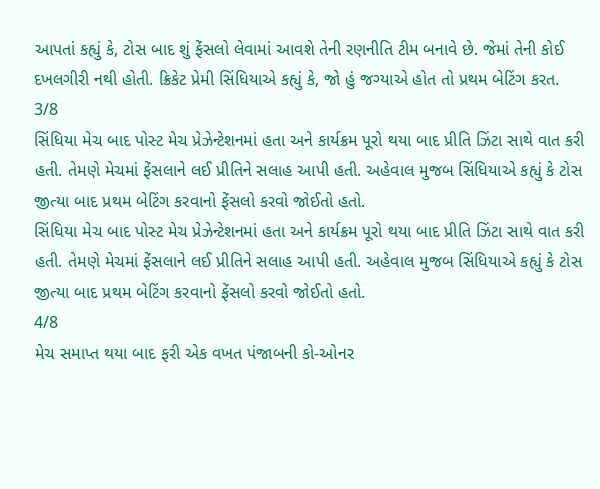આપતાં કહ્યું કે, ટોસ બાદ શું ફેંસલો લેવામાં આવશે તેની રણનીતિ ટીમ બનાવે છે. જેમાં તેની કોઈ દખલગીરી નથી હોતી. ક્રિકેટ પ્રેમી સિંધિયાએ કહ્યું કે, જો હું જગ્યાએ હોત તો પ્રથમ બેટિંગ કરત.
3/8
સિંધિયા મેચ બાદ પોસ્ટ મેચ પ્રેઝેન્ટેશનમાં હતા અને કાર્યક્રમ પૂરો થયા બાદ પ્રીતિ ઝિંટા સાથે વાત કરી હતી. તેમણે મેચમાં ફેંસલાને લઈ પ્રીતિને સલાહ આપી હતી. અહેવાલ મુજબ સિંધિયાએ કહ્યું કે ટોસ જીત્યા બાદ પ્રથમ બેટિંગ કરવાનો ફેંસલો કરવો જોઈતો હતો.
સિંધિયા મેચ બાદ પોસ્ટ મેચ પ્રેઝેન્ટેશનમાં હતા અને કાર્યક્રમ પૂરો થયા બાદ પ્રીતિ ઝિંટા સાથે વાત કરી હતી. તેમણે મેચમાં ફેંસલાને લઈ પ્રીતિને સલાહ આપી હતી. અહેવાલ મુજબ સિંધિયાએ કહ્યું કે ટોસ જીત્યા બાદ પ્રથમ બેટિંગ કરવાનો ફેંસલો કરવો જોઈતો હતો.
4/8
મેચ સમાપ્ત થયા બાદ ફરી એક વખત પંજાબની કો-ઓનર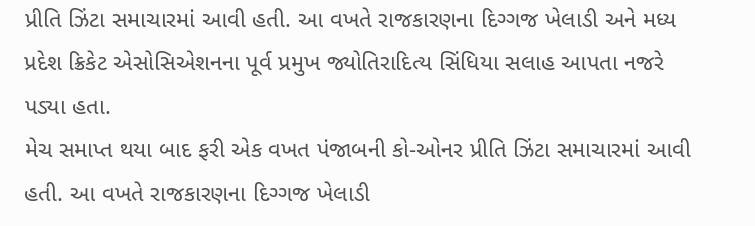પ્રીતિ ઝિંટા સમાચારમાં આવી હતી. આ વખતે રાજકારણના દિગ્ગજ ખેલાડી અને મધ્ય પ્રદેશ ક્રિકેટ એસોસિએશનના પૂર્વ પ્રમુખ જ્યોતિરાદિત્ય સિંધિયા સલાહ આપતા નજરે પડ્યા હતા.
મેચ સમાપ્ત થયા બાદ ફરી એક વખત પંજાબની કો-ઓનર પ્રીતિ ઝિંટા સમાચારમાં આવી હતી. આ વખતે રાજકારણના દિગ્ગજ ખેલાડી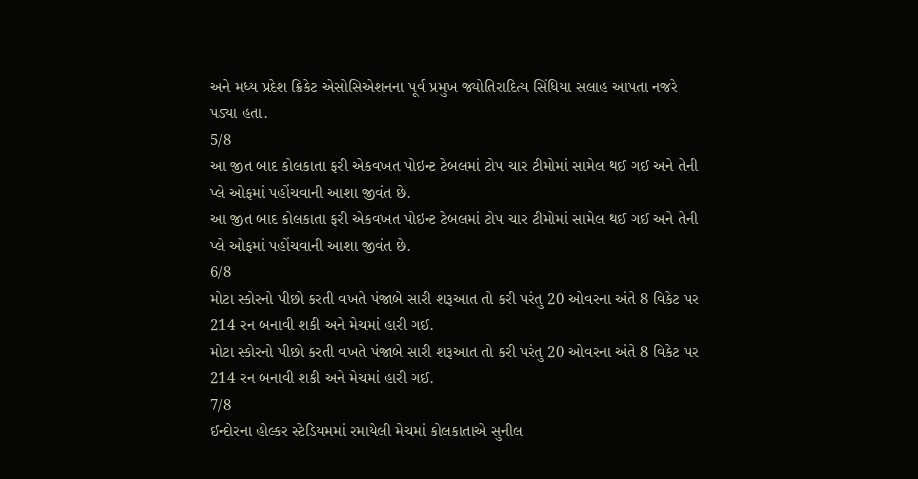અને મધ્ય પ્રદેશ ક્રિકેટ એસોસિએશનના પૂર્વ પ્રમુખ જ્યોતિરાદિત્ય સિંધિયા સલાહ આપતા નજરે પડ્યા હતા.
5/8
આ જીત બાદ કોલકાતા ફરી એકવખત પોઇન્ટ ટેબલમાં ટોપ ચાર ટીમોમાં સામેલ થઈ ગઈ અને તેની પ્લે ઓફમાં પહોંચવાની આશા જીવંત છે.
આ જીત બાદ કોલકાતા ફરી એકવખત પોઇન્ટ ટેબલમાં ટોપ ચાર ટીમોમાં સામેલ થઈ ગઈ અને તેની પ્લે ઓફમાં પહોંચવાની આશા જીવંત છે.
6/8
મોટા સ્કોરનો પીછો કરતી વખતે પંજાબે સારી શરૂઆત તો કરી પરંતુ 20 ઓવરના અંતે 8 વિકેટ પર 214 રન બનાવી શકી અને મેચમાં હારી ગઈ.
મોટા સ્કોરનો પીછો કરતી વખતે પંજાબે સારી શરૂઆત તો કરી પરંતુ 20 ઓવરના અંતે 8 વિકેટ પર 214 રન બનાવી શકી અને મેચમાં હારી ગઈ.
7/8
ઈન્દોરના હોલ્કર સ્ટેડિયમમાં રમાયેલી મેચમાં કોલકાતાએ સુનીલ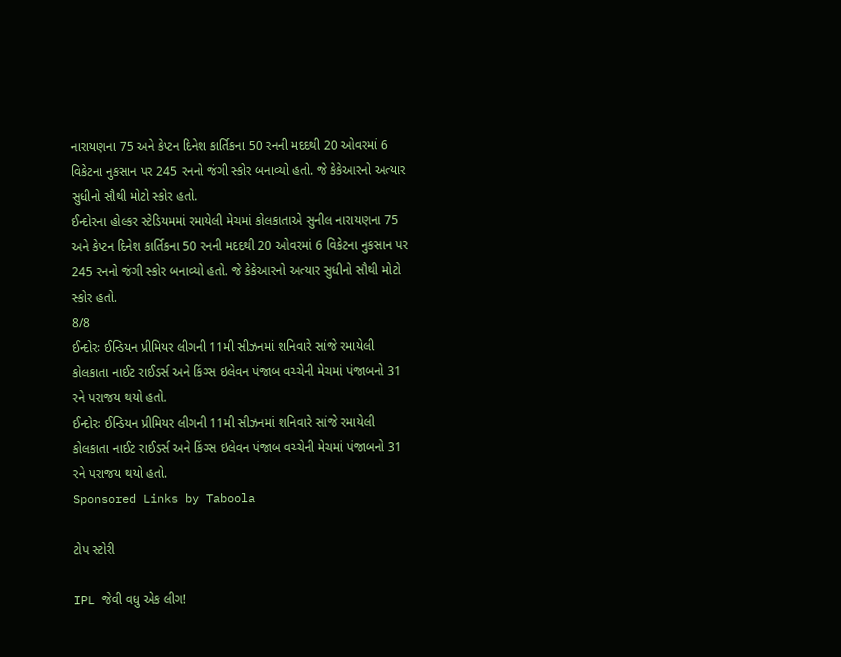નારાયણના 75 અને કેપ્ટન દિનેશ કાર્તિકના 50 રનની મદદથી 20 ઓવરમાં 6 વિકેટના નુકસાન પર 245 રનનો જંગી સ્કોર બનાવ્યો હતો. જે કેકેઆરનો અત્યાર સુધીનો સૌથી મોટો સ્કોર હતો.
ઈન્દોરના હોલ્કર સ્ટેડિયમમાં રમાયેલી મેચમાં કોલકાતાએ સુનીલ નારાયણના 75 અને કેપ્ટન દિનેશ કાર્તિકના 50 રનની મદદથી 20 ઓવરમાં 6 વિકેટના નુકસાન પર 245 રનનો જંગી સ્કોર બનાવ્યો હતો. જે કેકેઆરનો અત્યાર સુધીનો સૌથી મોટો સ્કોર હતો.
8/8
ઈન્દોરઃ ઈન્ડિયન પ્રીમિયર લીગની 11મી સીઝનમાં શનિવારે સાંજે રમાયેલી કોલકાતા નાઈટ રાઈડર્સ અને કિંગ્સ ઇલેવન પંજાબ વચ્ચેની મેચમાં પંજાબનો 31 રને પરાજય થયો હતો.
ઈન્દોરઃ ઈન્ડિયન પ્રીમિયર લીગની 11મી સીઝનમાં શનિવારે સાંજે રમાયેલી કોલકાતા નાઈટ રાઈડર્સ અને કિંગ્સ ઇલેવન પંજાબ વચ્ચેની મેચમાં પંજાબનો 31 રને પરાજય થયો હતો.
Sponsored Links by Taboola

ટોપ સ્ટોરી

IPL જેવી વધુ એક લીગ!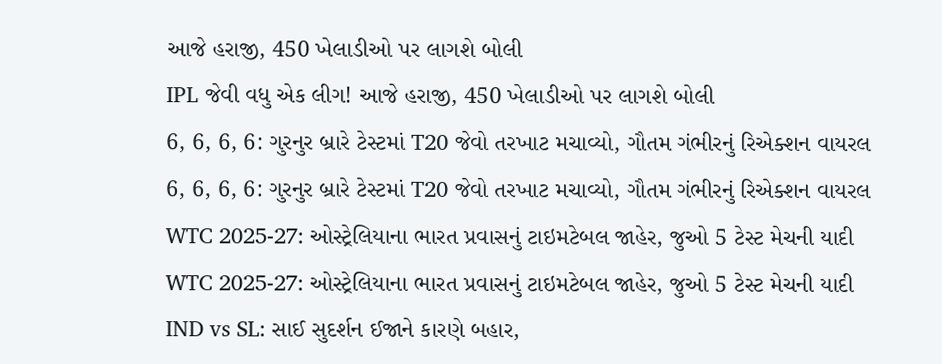આજે હરાજી, 450 ખેલાડીઓ પર લાગશે બોલી
IPL જેવી વધુ એક લીગ! આજે હરાજી, 450 ખેલાડીઓ પર લાગશે બોલી
6, 6, 6, 6: ગુરનુર બ્રારે ટેસ્ટમાં T20 જેવો તરખાટ મચાવ્યો, ગૌતમ ગંભીરનું રિએક્શન વાયરલ
6, 6, 6, 6: ગુરનુર બ્રારે ટેસ્ટમાં T20 જેવો તરખાટ મચાવ્યો, ગૌતમ ગંભીરનું રિએક્શન વાયરલ
WTC 2025-27: ઓસ્ટ્રેલિયાના ભારત પ્રવાસનું ટાઇમટેબલ જાહેર, જુઓ 5 ટેસ્ટ મેચની યાદી
WTC 2025-27: ઓસ્ટ્રેલિયાના ભારત પ્રવાસનું ટાઇમટેબલ જાહેર, જુઓ 5 ટેસ્ટ મેચની યાદી
IND vs SL: સાઈ સુદર્શન ઈજાને કારણે બહાર,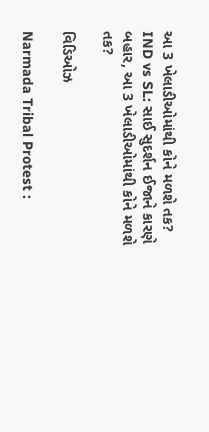આ 3 ખેલાડીઓમાંથી કોને મળશે તક?
IND vs SL: સાઈ સુદર્શન ઈજાને કારણે બહાર, આ 3 ખેલાડીઓમાંથી કોને મળશે તક?

વિડિઓઝ

Narmada Tribal Protest :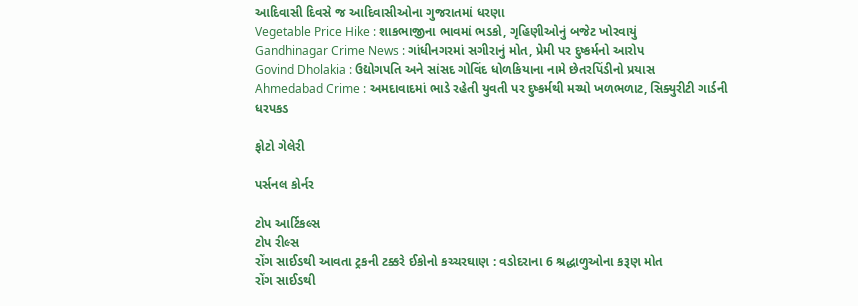આદિવાસી દિવસે જ આદિવાસીઓના ગુજરાતમાં ધરણા
Vegetable Price Hike : શાકભાજીના ભાવમાં ભડકો, ગૃહિણીઓનું બજેટ ખોરવાયું
Gandhinagar Crime News : ગાંધીનગરમાં સગીરાનું મોત, પ્રેમી પર દુષ્કર્મનો આરોપ
Govind Dholakia : ઉદ્યોગપતિ અને સાંસદ ગોવિંદ ધોળકિયાના નામે છેતરપિંડીનો પ્રયાસ
Ahmedabad Crime : અમદાવાદમાં ભાડે રહેતી યુવતી પર દુષ્કર્મથી મચ્યો ખળભળાટ, સિક્યુરીટી ગાર્ડની ધરપકડ

ફોટો ગેલેરી

પર્સનલ કોર્નર

ટોપ આર્ટિકલ્સ
ટોપ રીલ્સ
રોંગ સાઈડથી આવતા ટ્રકની ટક્કરે ઈકોનો કચ્ચરઘાણ : વડોદરાના 6 શ્રદ્ધાળુઓના કરૂણ મોત
રોંગ સાઈડથી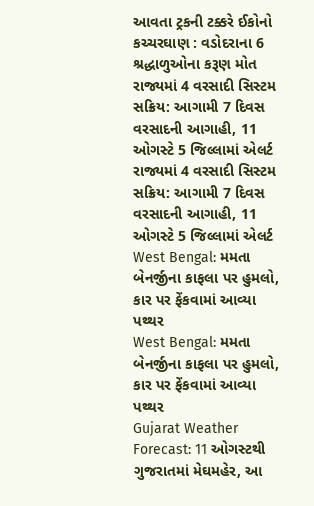આવતા ટ્રકની ટક્કરે ઈકોનો કચ્ચરઘાણ : વડોદરાના 6 શ્રદ્ધાળુઓના કરૂણ મોત
રાજ્યમાં 4 વરસાદી સિસ્ટમ સક્રિય: આગામી 7 દિવસ વરસાદની આગાહી, 11 ઓગસ્ટે 5 જિલ્લામાં એલર્ટ
રાજ્યમાં 4 વરસાદી સિસ્ટમ સક્રિય: આગામી 7 દિવસ વરસાદની આગાહી, 11 ઓગસ્ટે 5 જિલ્લામાં એલર્ટ
West Bengal: મમતા બેનર્જીના કાફલા પર હુમલો, કાર પર ફેંકવામાં આવ્યા પથ્થર
West Bengal: મમતા બેનર્જીના કાફલા પર હુમલો, કાર પર ફેંકવામાં આવ્યા પથ્થર
Gujarat Weather Forecast: 11 ઓગસ્ટથી ગુજરાતમાં મેઘમહેર, આ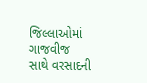જિલ્લાઓમાં ગાજવીજ સાથે વરસાદની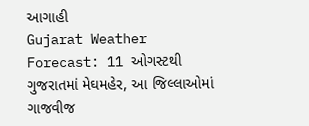આગાહી
Gujarat Weather Forecast: 11 ઓગસ્ટથી ગુજરાતમાં મેઘમહેર, આ જિલ્લાઓમાં ગાજવીજ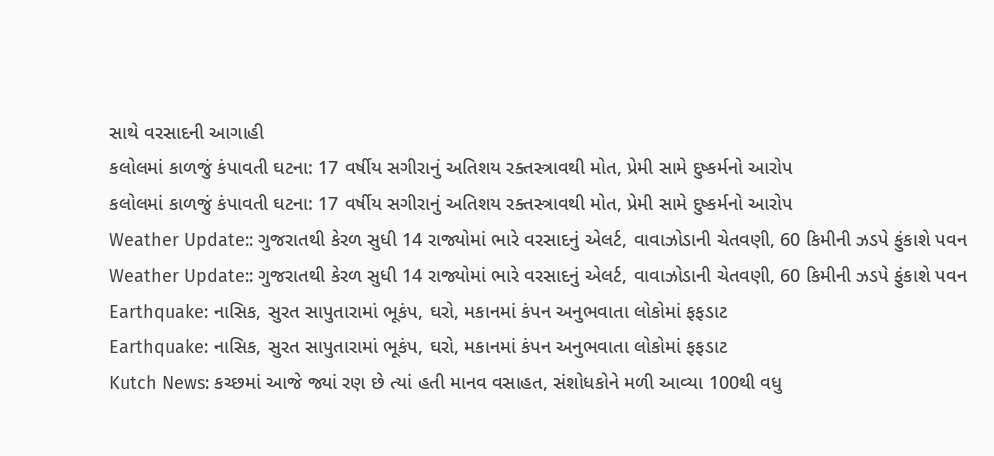સાથે વરસાદની આગાહી
કલોલમાં કાળજું કંપાવતી ઘટના: 17 વર્ષીય સગીરાનું અતિશય રક્તસ્ત્રાવથી મોત, પ્રેમી સામે દુષ્કર્મનો આરોપ
કલોલમાં કાળજું કંપાવતી ઘટના: 17 વર્ષીય સગીરાનું અતિશય રક્તસ્ત્રાવથી મોત, પ્રેમી સામે દુષ્કર્મનો આરોપ
Weather Update:: ગુજરાતથી કેરળ સુધી 14 રાજ્યોમાં ભારે વરસાદનું એલર્ટ, વાવાઝોડાની ચેતવણી, 60 કિમીની ઝડપે ફુંકાશે પવન
Weather Update:: ગુજરાતથી કેરળ સુધી 14 રાજ્યોમાં ભારે વરસાદનું એલર્ટ, વાવાઝોડાની ચેતવણી, 60 કિમીની ઝડપે ફુંકાશે પવન
Earthquake: નાસિક, સુરત સાપુતારામાં ભૂકંપ, ઘરો, મકાનમાં કંપન અનુભવાતા લોકોમાં ફફડાટ
Earthquake: નાસિક, સુરત સાપુતારામાં ભૂકંપ, ઘરો, મકાનમાં કંપન અનુભવાતા લોકોમાં ફફડાટ
Kutch News: કચ્છમાં આજે જ્યાં રણ છે ત્યાં હતી માનવ વસાહત, સંશોધકોને મળી આવ્યા 100થી વધુ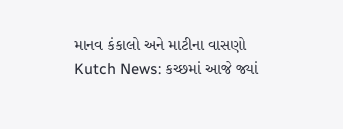માનવ કંકાલો અને માટીના વાસણો
Kutch News: કચ્છમાં આજે જ્યાં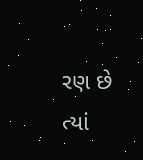રણ છે ત્યાં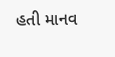હતી માનવ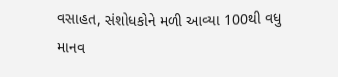વસાહત, સંશોધકોને મળી આવ્યા 100થી વધુ માનવ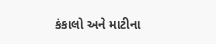કંકાલો અને માટીના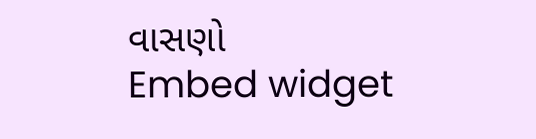વાસણો
Embed widget